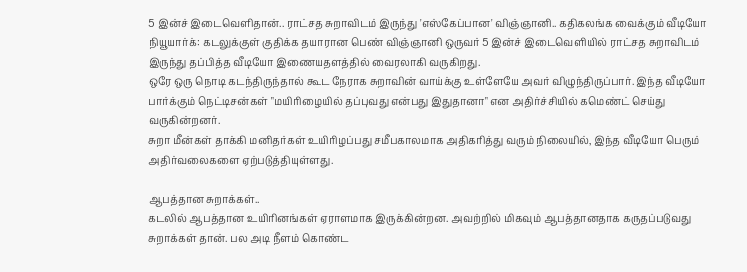5 இன்ச் இடைவெளிதான்.. ராட்சத சுறாவிடம் இருந்து 'எஸ்கேப்பான' விஞ்ஞானி.. கதிகலங்க வைக்கும் வீடியோ
நியூயார்க்: கடலுக்குள் குதிக்க தயாரான பெண் விஞ்ஞானி ஒருவர் 5 இன்ச் இடைவெளியில் ராட்சத சுறாவிடம் இருந்து தப்பித்த வீடியோ இணையதளத்தில் வைரலாகி வருகிறது.
ஒரே ஒரு நொடி கடந்திருந்தால் கூட நேராக சுறாவின் வாய்க்கு உள்ளேயே அவர் விழுந்திருப்பார். இந்த வீடியோ பார்க்கும் நெட்டிசன்கள் "மயிரிழையில் தப்புவது என்பது இதுதானா" என அதிர்ச்சியில் கமெண்ட் செய்து வருகின்றனர்.
சுறா மீன்கள் தாக்கி மனிதர்கள் உயிரிழப்பது சமீபகாலமாக அதிகரித்து வரும் நிலையில், இந்த வீடியோ பெரும் அதிர்வலைகளை ஏற்படுத்தியுள்ளது.

ஆபத்தான சுறாக்கள்..
கடலில் ஆபத்தான உயிரினங்கள் ஏராளமாக இருக்கின்றன. அவற்றில் மிகவும் ஆபத்தானதாக கருதப்படுவது சுறாக்கள் தான். பல அடி நீளம் கொண்ட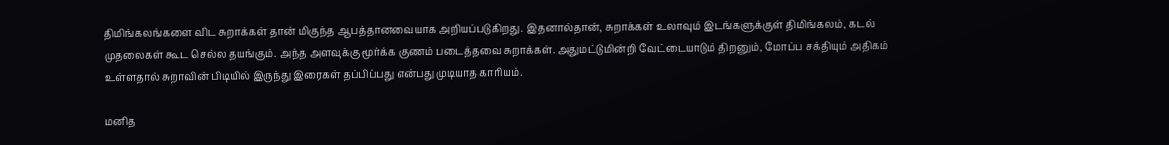திமிங்கலங்களை விட சுறாக்கள் தான் மிகுந்த ஆபத்தானவையாக அறியப்படுகிறது. இதனால்தான், சுறாக்கள் உலாவும் இடங்களுக்குள் திமிங்கலம், கடல் முதலைகள் கூட செல்ல தயங்கும். அந்த அளவுக்கு மூர்க்க குணம் படைத்தவை சுறாக்கள். அதுமட்டுமின்றி வேட்டையாடும் திறனும், மோப்ப சக்தியும் அதிகம் உள்ளதால் சுறாவின் பிடியில் இருந்து இரைகள் தப்பிப்பது என்பது முடியாத காரியம்.

மனித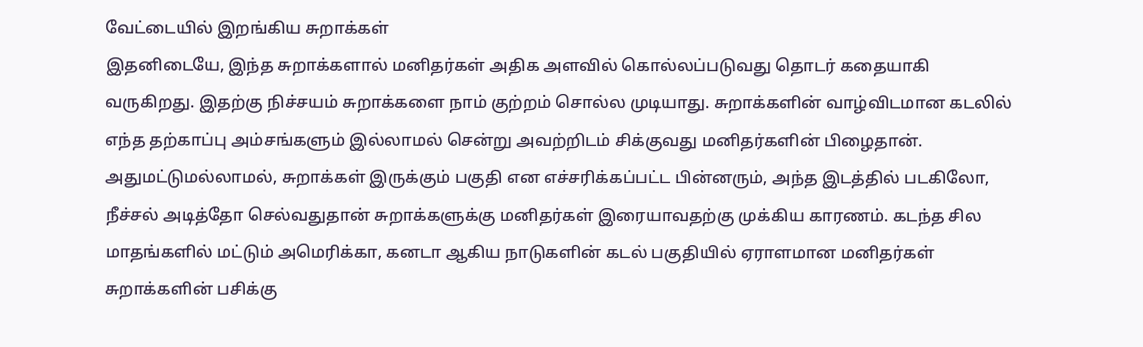வேட்டையில் இறங்கிய சுறாக்கள்
இதனிடையே, இந்த சுறாக்களால் மனிதர்கள் அதிக அளவில் கொல்லப்படுவது தொடர் கதையாகி வருகிறது. இதற்கு நிச்சயம் சுறாக்களை நாம் குற்றம் சொல்ல முடியாது. சுறாக்களின் வாழ்விடமான கடலில் எந்த தற்காப்பு அம்சங்களும் இல்லாமல் சென்று அவற்றிடம் சிக்குவது மனிதர்களின் பிழைதான். அதுமட்டுமல்லாமல், சுறாக்கள் இருக்கும் பகுதி என எச்சரிக்கப்பட்ட பின்னரும், அந்த இடத்தில் படகிலோ, நீச்சல் அடித்தோ செல்வதுதான் சுறாக்களுக்கு மனிதர்கள் இரையாவதற்கு முக்கிய காரணம். கடந்த சில மாதங்களில் மட்டும் அமெரிக்கா, கனடா ஆகிய நாடுகளின் கடல் பகுதியில் ஏராளமான மனிதர்கள் சுறாக்களின் பசிக்கு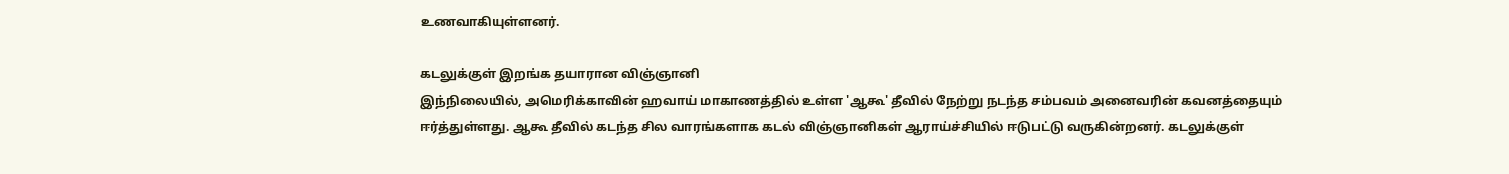உணவாகியுள்ளனர்.

கடலுக்குள் இறங்க தயாரான விஞ்ஞானி
இந்நிலையில், அமெரிக்காவின் ஹவாய் மாகாணத்தில் உள்ள 'ஆகூ' தீவில் நேற்று நடந்த சம்பவம் அனைவரின் கவனத்தையும் ஈர்த்துள்ளது. ஆகூ தீவில் கடந்த சில வாரங்களாக கடல் விஞ்ஞானிகள் ஆராய்ச்சியில் ஈடுபட்டு வருகின்றனர். கடலுக்குள்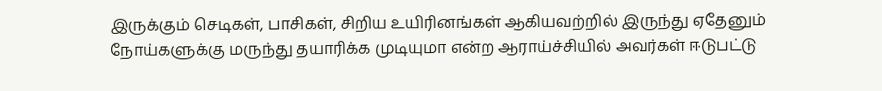இருக்கும் செடிகள், பாசிகள், சிறிய உயிரினங்கள் ஆகியவற்றில் இருந்து ஏதேனும் நோய்களுக்கு மருந்து தயாரிக்க முடியுமா என்ற ஆராய்ச்சியில் அவர்கள் ஈடுபட்டு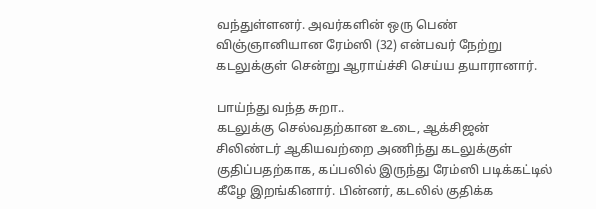வந்துள்ளனர். அவர்களின் ஒரு பெண் விஞ்ஞானியான ரேம்ஸி (32) என்பவர் நேற்று கடலுக்குள் சென்று ஆராய்ச்சி செய்ய தயாரானார்.

பாய்ந்து வந்த சுறா..
கடலுக்கு செல்வதற்கான உடை, ஆக்சிஜன் சிலிண்டர் ஆகியவற்றை அணிந்து கடலுக்குள் குதிப்பதற்காக, கப்பலில் இருந்து ரேம்ஸி படிக்கட்டில் கீழே இறங்கினார். பின்னர், கடலில் குதிக்க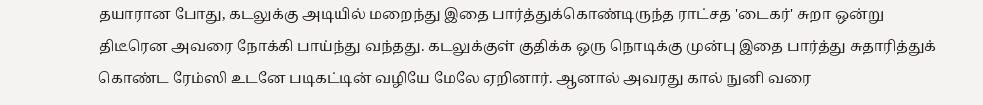தயாரான போது, கடலுக்கு அடியில் மறைந்து இதை பார்த்துக்கொண்டிருந்த ராட்சத 'டைகர்' சுறா ஒன்று திடீரென அவரை நோக்கி பாய்ந்து வந்தது. கடலுக்குள் குதிக்க ஒரு நொடிக்கு முன்பு இதை பார்த்து சுதாரித்துக் கொண்ட ரேம்ஸி உடனே படிகட்டின் வழியே மேலே ஏறினார். ஆனால் அவரது கால் நுனி வரை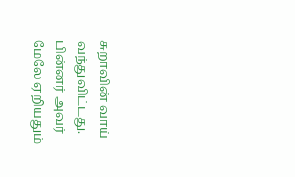சுறாவின் வாய் வந்துவிட்டது. பின்னர் அவர் மேலே ஏறியதும்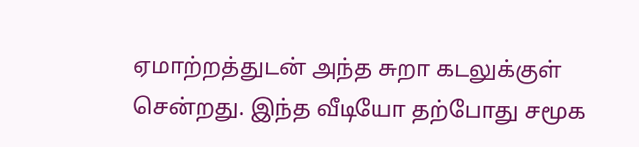ஏமாற்றத்துடன் அந்த சுறா கடலுக்குள் சென்றது. இந்த வீடியோ தற்போது சமூக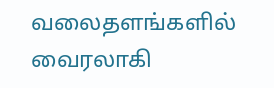வலைதளங்களில் வைரலாகி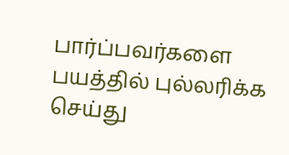பார்ப்பவர்களை பயத்தில் புல்லரிக்க செய்து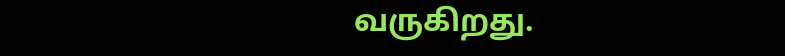வருகிறது.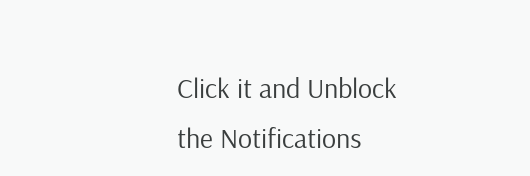Click it and Unblock the Notifications